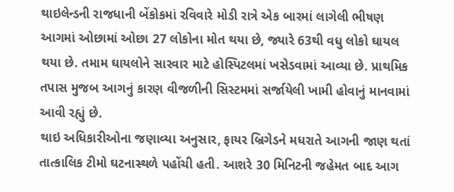થાઇલેન્ડની રાજધાની બેંકોકમાં રવિવારે મોડી રાત્રે એક બારમાં લાગેલી ભીષણ આગમાં ઓછામાં ઓછા 27 લોકોના મોત થયા છે, જ્યારે 63થી વધુ લોકો ઘાયલ થયા છે. તમામ ઘાયલોને સારવાર માટે હોસ્પિટલમાં ખસેડવામાં આવ્યા છે. પ્રાથમિક તપાસ મુજબ આગનું કારણ વીજળીની સિસ્ટમમાં સર્જાયેલી ખામી હોવાનું માનવામાં આવી રહ્યું છે.
થાઇ અધિકારીઓના જણાવ્યા અનુસાર, ફાયર બ્રિગેડને મધરાતે આગની જાણ થતાં તાત્કાલિક ટીમો ઘટનાસ્થળે પહોંચી હતી. આશરે 30 મિનિટની જહેમત બાદ આગ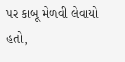પર કાબૂ મેળવી લેવાયો હતો,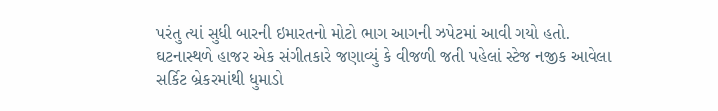પરંતુ ત્યાં સુધી બારની ઇમારતનો મોટો ભાગ આગની ઝપેટમાં આવી ગયો હતો.
ઘટનાસ્થળે હાજર એક સંગીતકારે જણાવ્યું કે વીજળી જતી પહેલાં સ્ટેજ નજીક આવેલા સર્કિટ બ્રેકરમાંથી ધુમાડો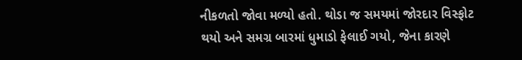નીકળતો જોવા મળ્યો હતો. થોડા જ સમયમાં જોરદાર વિસ્ફોટ થયો અને સમગ્ર બારમાં ધુમાડો ફેલાઈ ગયો, જેના કારણે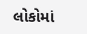લોકોમાં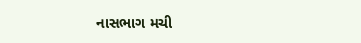નાસભાગ મચી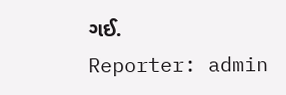ગઈ.
Reporter: admin